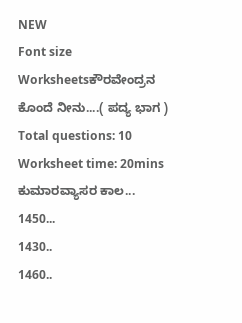NEW
Font size
Worksheetsಕೌರವೇಂದ್ರನ ಕೊಂದೆ ನೀನು....( ಪದ್ಯ ಭಾಗ )
Total questions: 10
Worksheet time: 20mins
ಕುಮಾರವ್ಯಾಸರ ಕಾಲ...
1450...
1430..
1460..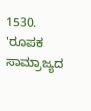1530.
'ರೂಪಕ ಸಾಮ್ರಾಜ್ಯದ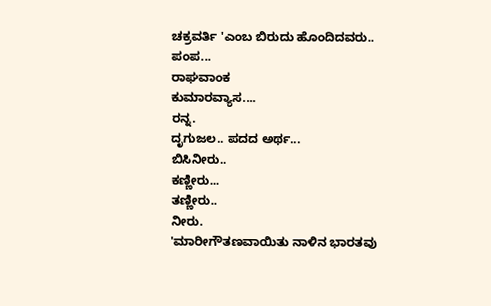ಚಕ್ರವರ್ತಿ 'ಎಂಬ ಬಿರುದು ಹೊಂದಿದವರು..
ಪಂಪ...
ರಾಘವಾಂಕ
ಕುಮಾರವ್ಯಾಸ....
ರನ್ನ.
ದೃಗುಜಲ.. ಪದದ ಅರ್ಥ...
ಬಿಸಿನೀರು..
ಕಣ್ಣೀರು...
ತಣ್ಣೀರು..
ನೀರು.
'ಮಾರೀಗೌತಣವಾಯಿತು ನಾಳಿನ ಭಾರತವು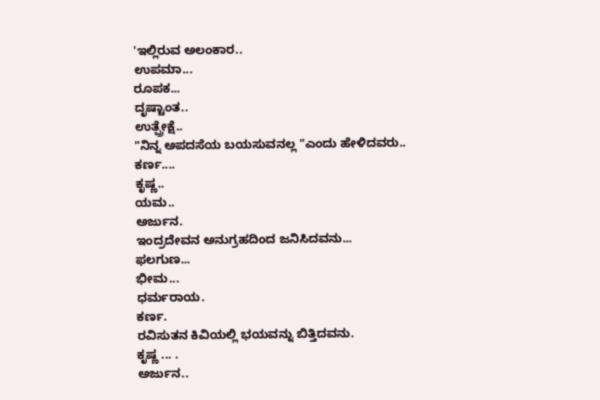'ಇಲ್ಲಿರುವ ಅಲಂಕಾರ..
ಉಪಮಾ...
ರೂಪಕ...
ದೃಷ್ಟಾಂತ..
ಉತ್ಪ್ರೇಕ್ಷೆ..
"ನಿನ್ನ ಅಪದಸೆಯ ಬಯಸುವನಲ್ಲ "ಎಂದು ಹೇಳಿದವರು..
ಕರ್ಣ....
ಕೃಷ್ಣ..
ಯಮ..
ಅರ್ಜುನ.
ಇಂದ್ರದೇವನ ಅನುಗ್ರಹದಿಂದ ಜನಿಸಿದವನು...
ಫಲಗುಣ...
ಭೀಮ...
ಧರ್ಮರಾಯ.
ಕರ್ಣ.
ರವಿಸುತನ ಕಿವಿಯಲ್ಲಿ ಭಯವನ್ನು ಬಿತ್ತಿದವನು.
ಕೃಷ್ಣ ... .
ಅರ್ಜುನ..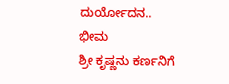ದುರ್ಯೋದನ..
ಭೀಮ
ಶ್ರೀ ಕೃಷ್ಣನು ಕರ್ಣನಿಗೆ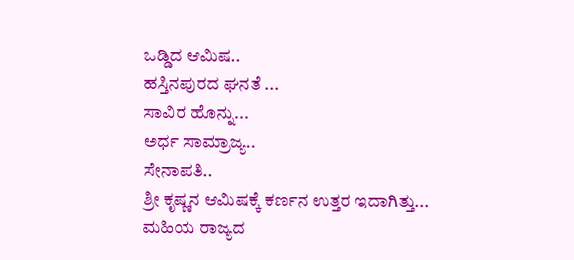ಒಡ್ಡಿದ ಆಮಿಷ..
ಹಸ್ತಿನಪುರದ ಘನತೆ ...
ಸಾವಿರ ಹೊನ್ನು...
ಅರ್ಧ ಸಾಮ್ರಾಜ್ಯ..
ಸೇನಾಪತಿ..
ಶ್ರೀ ಕೃಷ್ಣನ ಆಮಿಷಕ್ಕೆ ಕರ್ಣನ ಉತ್ತರ ಇದಾಗಿತ್ತು...
ಮಹಿಯ ರಾಜ್ಯದ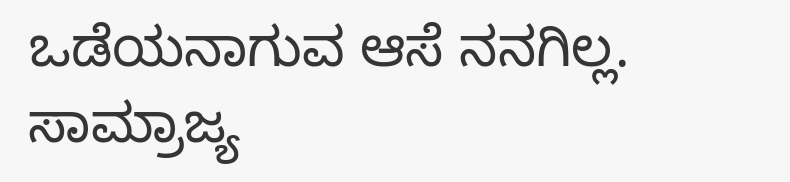ಒಡೆಯನಾಗುವ ಆಸೆ ನನಗಿಲ್ಲ.
ಸಾಮ್ರಾಜ್ಯ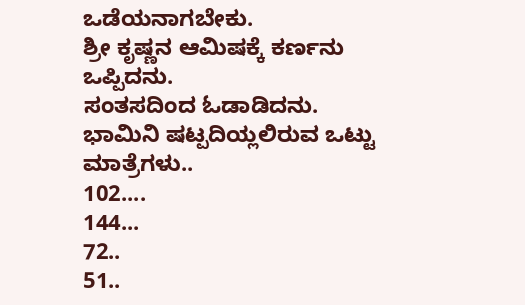ಒಡೆಯನಾಗಬೇಕು.
ಶ್ರೀ ಕೃಷ್ಣನ ಆಮಿಷಕ್ಕೆ ಕರ್ಣನು ಒಪ್ಪಿದನು.
ಸಂತಸದಿಂದ ಓಡಾಡಿದನು.
ಭಾಮಿನಿ ಷಟ್ಪದಿಯ್ಲಲಿರುವ ಒಟ್ಟು ಮಾತ್ರೆಗಳು..
102....
144...
72..
51..